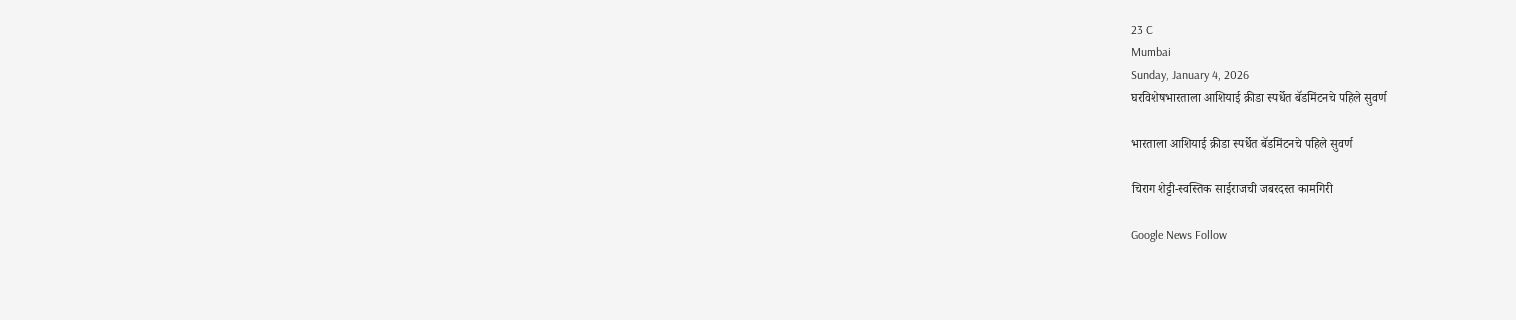23 C
Mumbai
Sunday, January 4, 2026
घरविशेषभारताला आशियाई क्रीडा स्पर्धेत बॅडमिंटनचे पहिले सुवर्ण

भारताला आशियाई क्रीडा स्पर्धेत बॅडमिंटनचे पहिले सुवर्ण

चिराग शेट्टी-स्वस्तिक साईराजची जबरदस्त कामगिरी

Google News Follow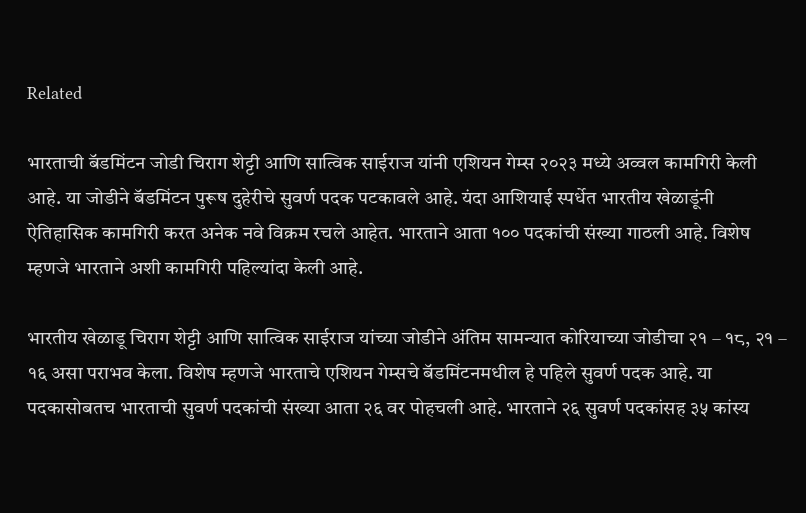Related

भारताची बॅडमिंटन जोडी चिराग शेट्टी आणि सात्विक साईराज यांनी एशियन गेम्स २०२३ मध्ये अव्वल कामगिरी केली आहे. या जोडीने बॅडमिंटन पुरूष दुहेरीचे सुवर्ण पदक पटकावले आहे. यंदा आशियाई स्पर्धेत भारतीय खेळाडूंनी ऐतिहासिक कामगिरी करत अनेक नवे विक्रम रचले आहेत. भारताने आता १०० पदकांची संख्या गाठली आहे. विशेष म्हणजे भारताने अशी कामगिरी पहिल्यांदा केली आहे.

भारतीय खेळाडू चिराग शेट्टी आणि सात्विक साईराज यांच्या जोडीने अंतिम सामन्यात कोरियाच्या जोडीचा २१ – १८, २१ – १६ असा पराभव केला. विशेष म्हणजे भारताचे एशियन गेम्सचे बॅडमिंटनमधील हे पहिले सुवर्ण पदक आहे. या पदकासोबतच भारताची सुवर्ण पदकांची संख्या आता २६ वर पोहचली आहे. भारताने २६ सुवर्ण पदकांसह ३५ कांस्य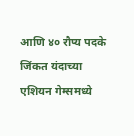आणि ४० रौप्य पदके जिंकत यंदाच्या एशियन गेम्समध्ये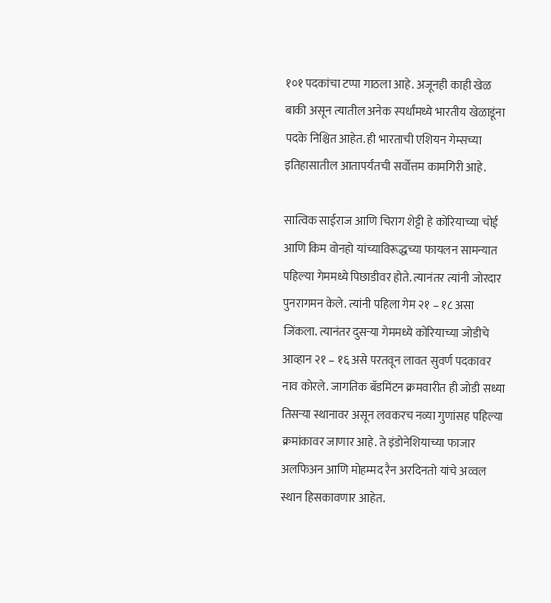१०१ पदकांचा टप्पा गाठला आहे. अजूनही काही खेळ बाकी असून त्यातील अनेक स्पर्धांमध्ये भारतीय खेळाडूंना पदके निश्चित आहेत. ही भारताची एशियन गेम्सच्या इतिहासातील आतापर्यंतची सर्वोत्तम कामगिरी आहे.

सात्विक साईराज आणि चिराग शेट्टी हे कोरियाच्या चोई आणि किम वोनहो यांच्याविरूद्धच्या फायलन सामन्यात पहिल्या गेममध्ये पिछाडीवर होते. त्यानंतर त्यांनी जोरदार पुनरागमन केले. त्यांनी पहिला गेम २१ – १८ असा जिंकला. त्यानंतर दुसऱ्या गेममध्ये कोरियाच्या जोडीचे आव्हान २१ – १६ असे परतवून लावत सुवर्ण पदकावर नाव कोरले. जागतिक बॅडमिंटन क्रमवारीत ही जोडी सध्या तिसऱ्या स्थानावर असून लवकरच नव्या गुणांसह पहिल्या क्रमांकावर जाणार आहे. ते इंडोनेशियाच्या फाजार अलफिअन आणि मोहम्मद रैन अरदिनतो यांचे अव्वल स्थान हिसकावणार आहेत.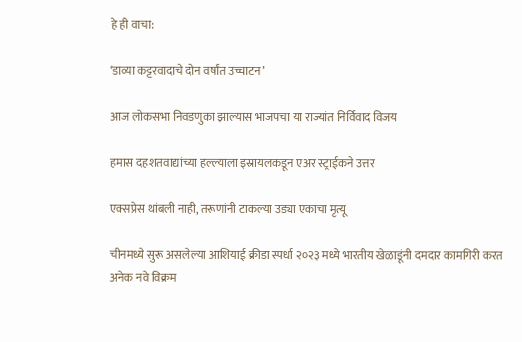हे ही वाचा:

‘डाव्या कट्टरवादाचे दोन वर्षांत उच्चाटन’

आज लोकसभा निवडणुका झाल्यास भाजपचा या राज्यांत निर्विवाद विजय

हमास दहशतवाद्यांच्या हल्ल्याला इस्रायलकडून एअर स्ट्राईकने उत्तर

एक्सप्रेस थांबली नाही, तरूणांनी टाकल्या उड्या एकाचा मृत्यू

चीनमध्ये सुरू असलेल्या आशियाई क्रीडा स्पर्धा २०२३ मध्ये भारतीय खेळाडूंनी दमदार कामगिरी करत अनेक नवे विक्रम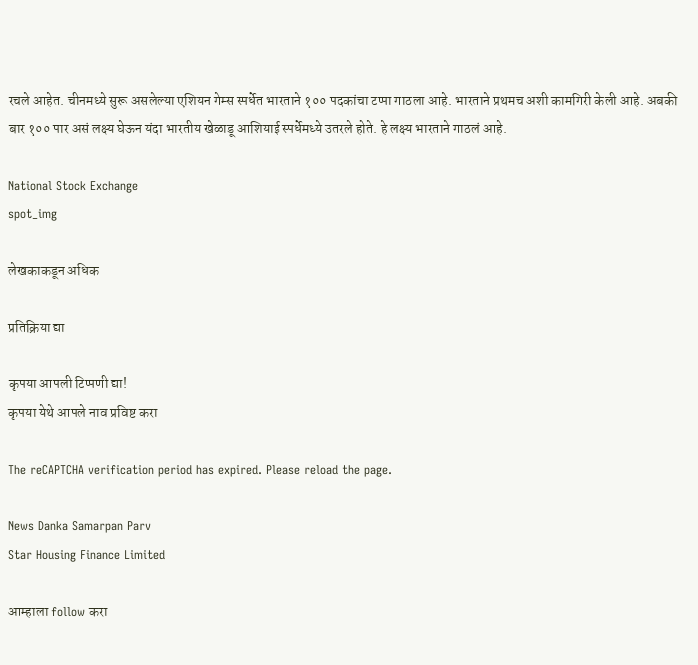रचले आहेत. चीनमध्ये सुरू असलेल्या एशियन गेम्स स्पर्धेत भारताने १०० पदकांचा टप्पा गाठला आहे. भारताने प्रथमच अशी कामगिरी केली आहे. अबकी बार १०० पार असं लक्ष्य घेऊन यंदा भारतीय खेळाडू आशियाई स्पर्धेमध्ये उतरले होते. हे लक्ष्य भारताने गाठलं आहे.

National Stock Exchange
spot_img

लेखकाकडून अधिक

प्रतिक्रिया द्या

कृपया आपली टिप्पणी द्या!
कृपया येथे आपले नाव प्रविष्ट करा

The reCAPTCHA verification period has expired. Please reload the page.

News Danka Samarpan Parv
Star Housing Finance Limited

आम्हाला follow करा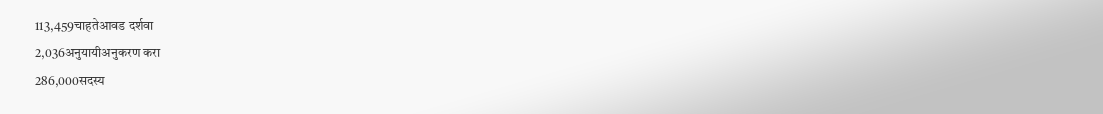113,459चाहतेआवड दर्शवा
2,036अनुयायीअनुकरण करा
286,000सदस्य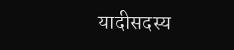यादीसदस्य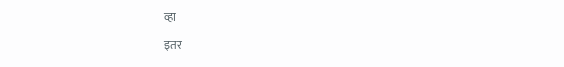व्हा

इतर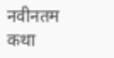नवीनतम कथा